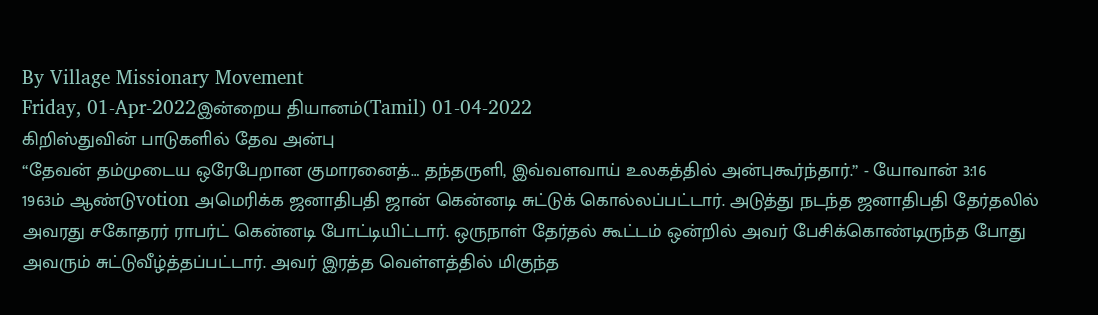By Village Missionary Movement
Friday, 01-Apr-2022இன்றைய தியானம்(Tamil) 01-04-2022
கிறிஸ்துவின் பாடுகளில் தேவ அன்பு
“தேவன் தம்முடைய ஒரேபேறான குமாரனைத்… தந்தருளி, இவ்வளவாய் உலகத்தில் அன்புகூர்ந்தார்.” - யோவான் 3:16
1963ம் ஆண்டுvotion அமெரிக்க ஜனாதிபதி ஜான் கென்னடி சுட்டுக் கொல்லப்பட்டார். அடுத்து நடந்த ஜனாதிபதி தேர்தலில் அவரது சகோதரர் ராபர்ட் கென்னடி போட்டியிட்டார். ஒருநாள் தேர்தல் கூட்டம் ஒன்றில் அவர் பேசிக்கொண்டிருந்த போது அவரும் சுட்டுவீழ்த்தப்பட்டார். அவர் இரத்த வெள்ளத்தில் மிகுந்த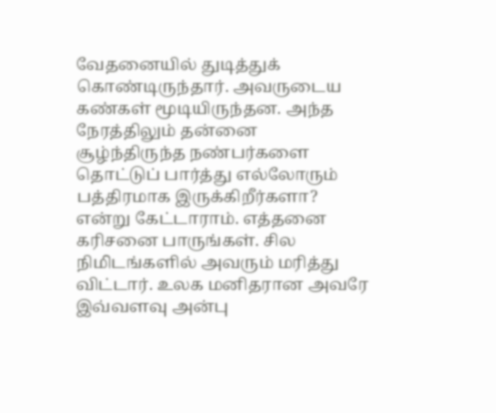வேதனையில் துடித்துக் கொண்டிருந்தார். அவருடைய கண்கள் மூடியிருந்தன. அந்த நேரத்திலும் தன்னை சூழ்ந்திருந்த நண்பர்களை தொட்டுப் பார்த்து எல்லோரும் பத்திரமாக இருக்கிறீர்களா? என்று கேட்டாராம். எத்தனை கரிசனை பாருங்கள். சில நிமிடங்களில் அவரும் மரித்து விட்டார். உலக மனிதரான அவரே இவ்வளவு அன்பு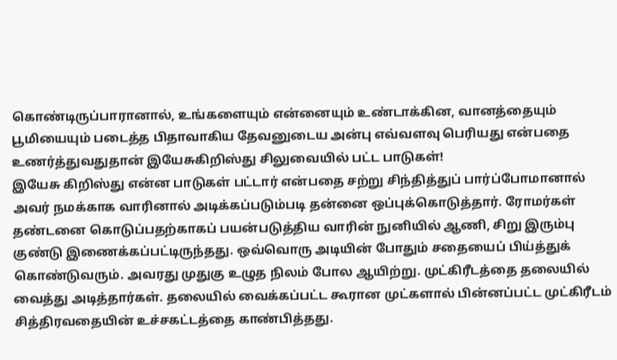கொண்டிருப்பாரானால், உங்களையும் என்னையும் உண்டாக்கின, வானத்தையும் பூமியையும் படைத்த பிதாவாகிய தேவனுடைய அன்பு எவ்வளவு பெரியது என்பதை உணர்த்துவதுதான் இயேசுகிறிஸ்து சிலுவையில் பட்ட பாடுகள்!
இயேசு கிறிஸ்து என்ன பாடுகள் பட்டார் என்பதை சற்று சிந்தித்துப் பார்ப்போமானால் அவர் நமக்காக வாரினால் அடிக்கப்படும்படி தன்னை ஒப்புக்கொடுத்தார். ரோமர்கள் தண்டனை கொடுப்பதற்காகப் பயன்படுத்திய வாரின் நுனியில் ஆணி, சிறு இரும்பு குண்டு இணைக்கப்பட்டிருந்தது. ஒவ்வொரு அடியின் போதும் சதையைப் பிய்த்துக் கொண்டுவரும். அவரது முதுகு உழுத நிலம் போல ஆயிற்று. முட்கிரீடத்தை தலையில் வைத்து அடித்தார்கள். தலையில் வைக்கப்பட்ட கூரான முட்களால் பின்னப்பட்ட முட்கிரீடம் சித்திரவதையின் உச்சகட்டத்தை காண்பித்தது.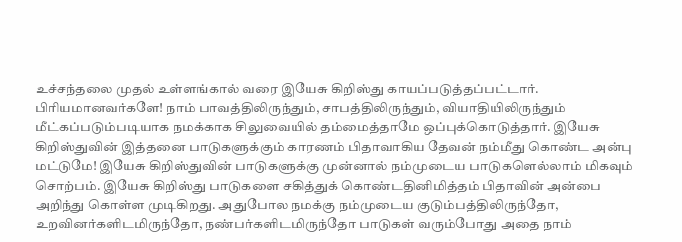உச்சந்தலை முதல் உள்ளங்கால் வரை இயேசு கிறிஸ்து காயப்படுத்தப்பட்டார்.
பிரியமானவர்களே! நாம் பாவத்திலிருந்தும், சாபத்திலிருந்தும், வியாதியிலிருந்தும் மீட்கப்படும்படியாக நமக்காக சிலுவையில் தம்மைத்தாமே ஒப்புக்கொடுத்தார். இயேசு கிறிஸ்துவின் இத்தனை பாடுகளுக்கும் காரணம் பிதாவாகிய தேவன் நம்மீது கொண்ட அன்பு மட்டுமே! இயேசு கிறிஸ்துவின் பாடுகளுக்கு முன்னால் நம்முடைய பாடுகளெல்லாம் மிகவும் சொற்பம். இயேசு கிறிஸ்து பாடுகளை சகித்துக் கொண்டதினிமித்தம் பிதாவின் அன்பை அறிந்து கொள்ள முடிகிறது. அதுபோல நமக்கு நம்முடைய குடும்பத்திலிருந்தோ, உறவினர்களிடமிருந்தோ, நண்பர்களிடமிருந்தோ பாடுகள் வரும்போது அதை நாம்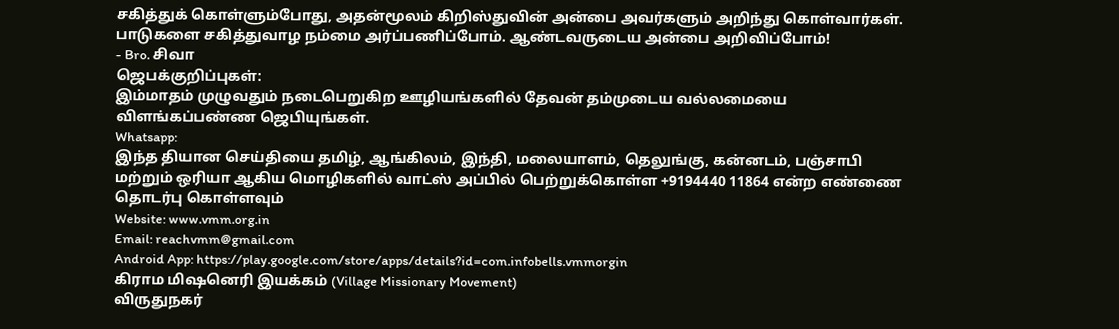சகித்துக் கொள்ளும்போது, அதன்மூலம் கிறிஸ்துவின் அன்பை அவர்களும் அறிந்து கொள்வார்கள். பாடுகளை சகித்துவாழ நம்மை அர்ப்பணிப்போம். ஆண்டவருடைய அன்பை அறிவிப்போம்!
- Bro. சிவா
ஜெபக்குறிப்புகள்:
இம்மாதம் முழுவதும் நடைபெறுகிற ஊழியங்களில் தேவன் தம்முடைய வல்லமையை விளங்கப்பண்ண ஜெபியுங்கள்.
Whatsapp:
இந்த தியான செய்தியை தமிழ், ஆங்கிலம், இந்தி, மலையாளம், தெலுங்கு, கன்னடம், பஞ்சாபி மற்றும் ஒரியா ஆகிய மொழிகளில் வாட்ஸ் அப்பில் பெற்றுக்கொள்ள +9194440 11864 என்ற எண்ணை தொடர்பு கொள்ளவும்
Website: www.vmm.org.in
Email: reachvmm@gmail.com
Android App: https://play.google.com/store/apps/details?id=com.infobells.vmmorgin
கிராம மிஷனெரி இயக்கம் (Village Missionary Movement)
விருதுநகர்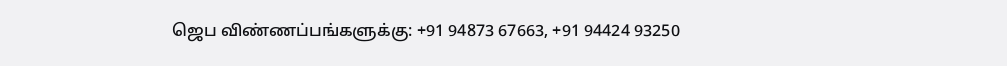ஜெப விண்ணப்பங்களுக்கு: +91 94873 67663, +91 94424 93250